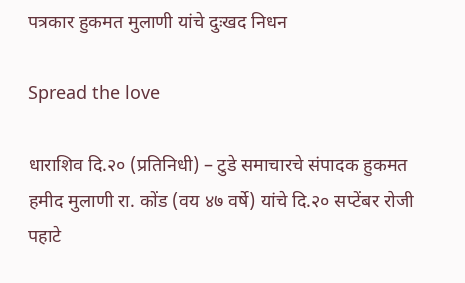पत्रकार हुकमत मुलाणी यांचे दुःखद निधन

Spread the love

धाराशिव दि.२० (प्रतिनिधी) – टुडे समाचारचे संपादक हुकमत हमीद मुलाणी रा. कोंड (वय ४७ वर्षे) यांचे दि.२० सप्टेंबर रोजी पहाटे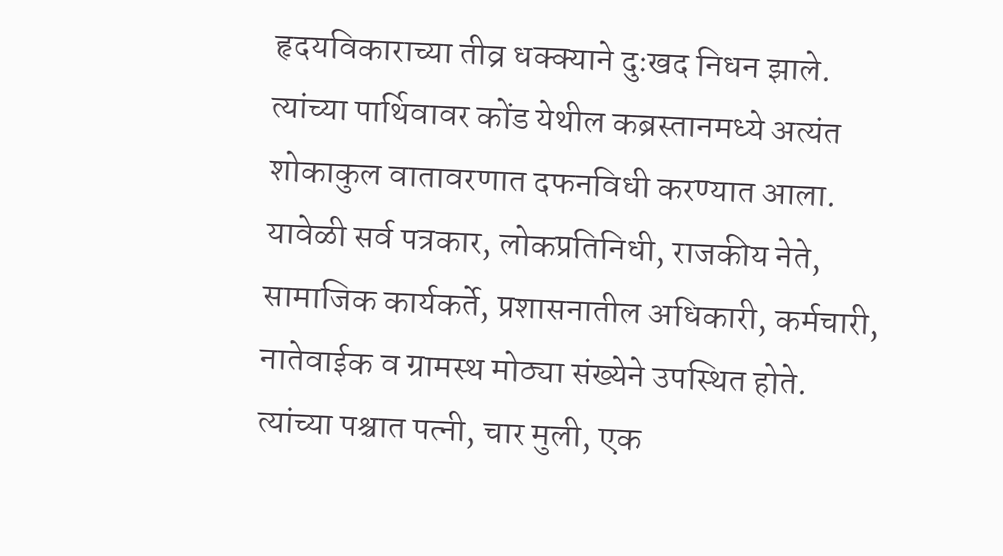हृदयविकाराच्या तीव्र धक्क्याने दुःखद निधन झाले. त्यांच्या पार्थिवावर कोंड येथील कब्रस्तानमध्ये अत्यंत शोकाकुल वातावरणात दफनविधी करण्यात आला. यावेळी सर्व पत्रकार, लोकप्रतिनिधी, राजकीय नेते, सामाजिक कार्यकर्ते, प्रशासनातील अधिकारी, कर्मचारी, नातेवाईक व ग्रामस्थ मोठ्या संख्येने उपस्थित होते. त्यांच्या पश्चात पत्नी, चार मुली, एक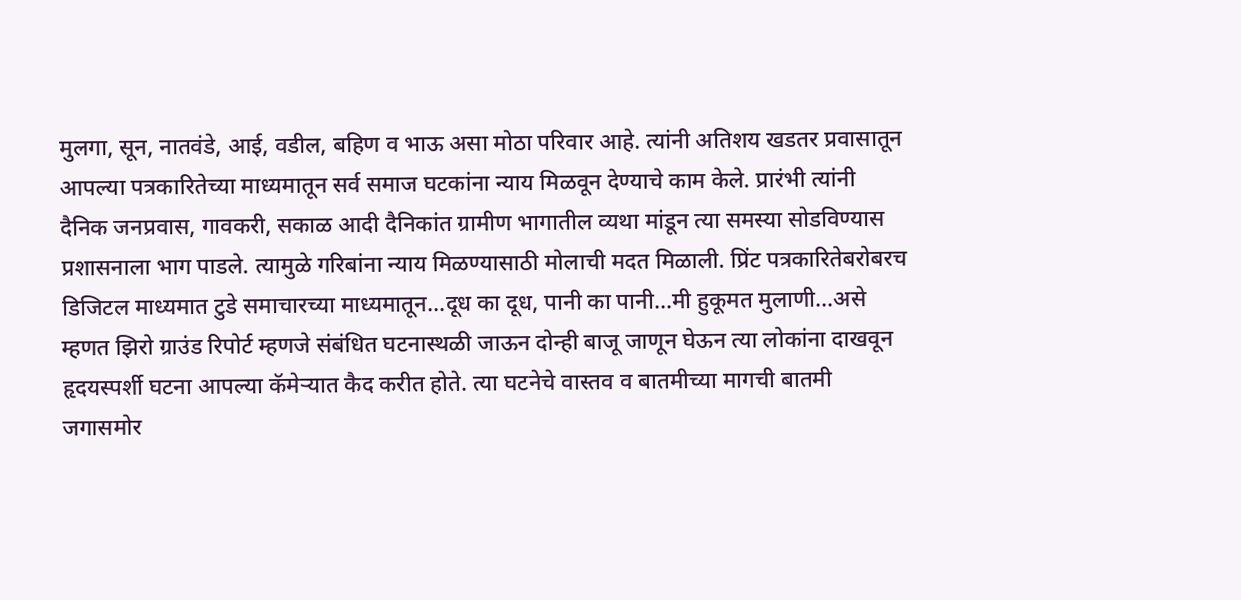मुलगा, सून, नातवंडे, आई, वडील, बहिण व भाऊ असा मोठा परिवार आहे. त्यांनी अतिशय खडतर प्रवासातून आपल्या पत्रकारितेच्या माध्यमातून सर्व समाज घटकांना न्याय मिळवून देण्याचे काम केले. प्रारंभी त्यांनी दैनिक जनप्रवास, गावकरी, सकाळ आदी दैनिकांत ग्रामीण भागातील व्यथा मांडून त्या समस्या सोडविण्यास प्रशासनाला भाग पाडले. त्यामुळे गरिबांना न्याय मिळण्यासाठी मोलाची मदत मिळाली. प्रिंट पत्रकारितेबरोबरच डिजिटल माध्यमात टुडे समाचारच्या माध्यमातून…दूध का दूध, पानी का पानी…मी हुकूमत मुलाणी…असे म्हणत झिरो ग्राउंड रिपोर्ट म्हणजे संबंधित घटनास्थळी जाऊन दोन्ही बाजू जाणून घेऊन त्या लोकांना दाखवून हृदयस्पर्शी घटना आपल्या कॅमेऱ्यात कैद करीत होते. त्या घटनेचे वास्तव व बातमीच्या मागची बातमी जगासमोर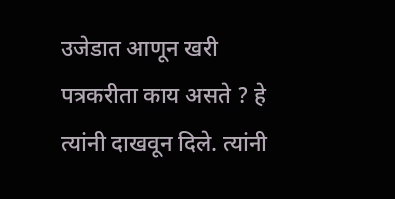उजेडात आणून खरी पत्रकरीता काय असते ? हे त्यांनी दाखवून दिले. त्यांनी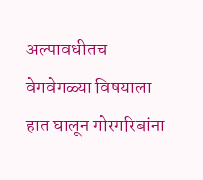अल्पावधीतच वेगवेगळ्या विषयाला हात घालून गोरगरिबांना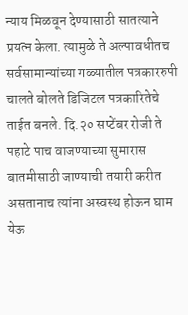न्याय मिळवून देण्यासाठी सातत्याने प्रयत्न केला. त्यामुळे ते अल्पावधीतच सर्वसामान्यांच्या गळ्यातील पत्रकाररुपी चालते बोलते डिजिटल पत्रकारितेचे ताईत बनले. दि.२० सप्टेंबर रोजी ते पहाटे पाच वाजण्याच्या सुमारास बातमीसाठी जाण्याची तयारी करीत असतानाच त्यांना अस्वस्थ होऊन घाम येऊ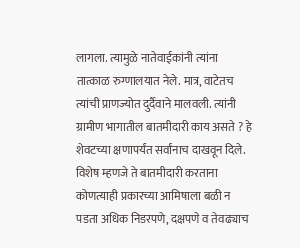लागला. त्यामुळे नातेवाईकांनी त्यांना तात्काळ रुग्णालयात नेले. मात्र, वाटेतच त्यांची प्राणज्योत दुर्दैवाने मालवली. त्यांनी ग्रामीण भागातील बातमीदारी काय असते ? हे शेवटच्या क्षणापर्यंत सर्वांनाच दाखवून दिले. विशेष म्हणजे ते बातमीदारी करताना कोणत्याही प्रकारच्या आमिषाला बळी न पडता अधिक निडरपणे, दक्षपणे व तेवढ्याच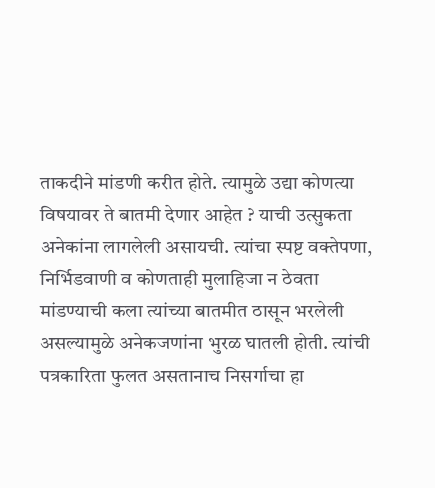ताकदीने मांडणी करीत होते. त्यामुळे उद्या कोणत्या विषयावर ते बातमी देणार आहेत ? याची उत्सुकता अनेकांना लागलेली असायची. त्यांचा स्पष्ट वक्तेपणा, निर्भिडवाणी व कोणताही मुलाहिजा न ठेवता मांडण्याची कला त्यांच्या बातमीत ठासून भरलेली असल्यामुळे अनेकजणांना भुरळ घातली होती. त्यांची पत्रकारिता फुलत असतानाच निसर्गाचा हा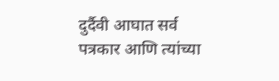दुर्दैवी आघात सर्व पत्रकार आणि त्यांच्या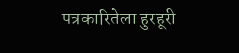पत्रकारितेला हुरहूरी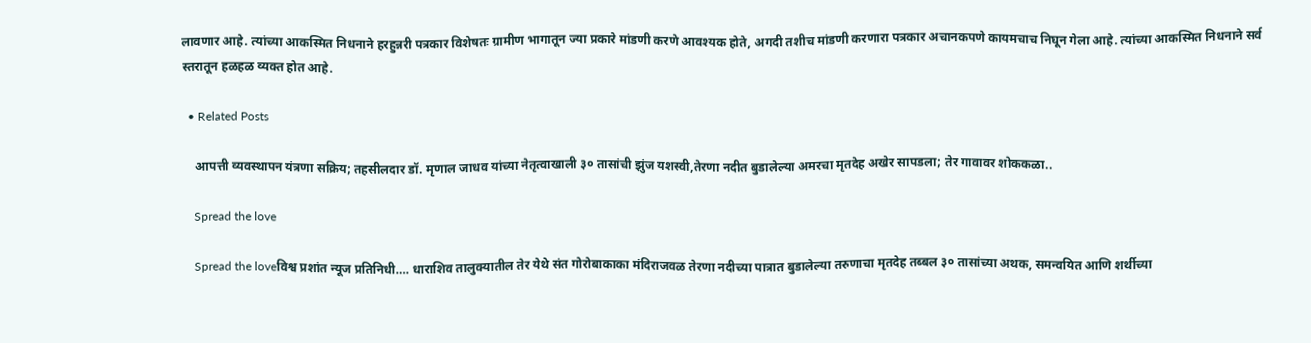लावणार आहे. त्यांच्या आकस्मित निधनाने हरहुन्नरी पत्रकार विशेषतः ग्रामीण भागातून ज्या प्रकारे मांडणी करणे आवश्यक होते, अगदी तशीच मांडणी करणारा पत्रकार अचानकपणे कायमचाच निघून गेला आहे. त्यांच्या आकस्मित निधनाने सर्व स्तरातून हळहळ व्यक्त होत आहे.

  • Related Posts

    आपत्ती व्यवस्थापन यंत्रणा सक्रिय; तहसीलदार डॉ. मृणाल जाधव यांच्या नेतृत्वाखाली ३० तासांची झुंज यशस्वी,तेरणा नदीत बुडालेल्या अमरचा मृतदेह अखेर सापडला; तेर गावावर शोककळा..

    Spread the love

    Spread the loveविश्व प्रशांत न्यूज प्रतिनिधी…. धाराशिव तालुक्यातील तेर येथे संत गोरोबाकाका मंदिराजवळ तेरणा नदीच्या पात्रात बुडालेल्या तरुणाचा मृतदेह तब्बल ३० तासांच्या अथक, समन्वयित आणि शर्थीच्या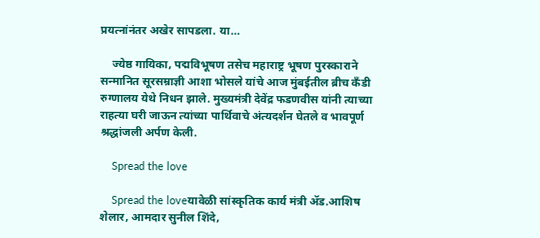प्रयत्नांनंतर अखेर सापडला. या…

    ज्येष्ठ गायिका, पद्मविभूषण तसेच महाराष्ट्र भूषण पुरस्काराने सन्मानित सूरसम्राज्ञी आशा भोसले यांचे आज मुंबईतील ब्रीच कँडी रुग्णालय येथे निधन झाले. मुख्यमंत्री देवेंद्र फडणवीस यांनी त्याच्या राहत्या घरी जाऊन त्यांच्या पार्थिवाचे अंत्यदर्शन घेतले व भावपूर्ण श्रद्धांजली अर्पण केली.

    Spread the love

    Spread the loveयावेळी सांस्कृतिक कार्य मंत्री ॲड.आशिष शेलार, आमदार सुनील शिंदे,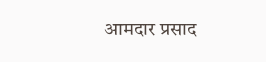आमदार प्रसाद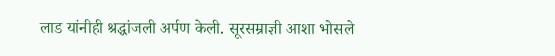लाड यांनीही श्रद्धांजली अर्पण केली. सूरसम्राज्ञी आशा भोसले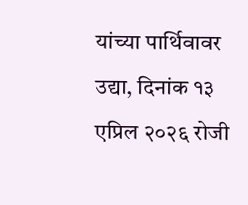यांच्या पार्थिवावर उद्या, दिनांक १३ एप्रिल २०२६ रोजी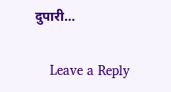दुपारी…

    Leave a Reply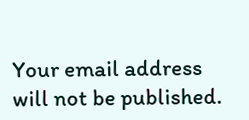Your email address will not be published.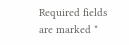Required fields are marked *